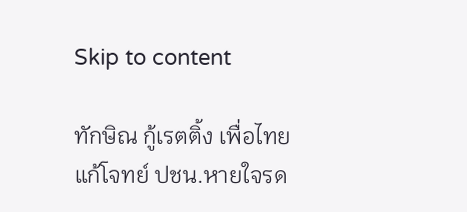Skip to content

ทักษิณ กู้เรตติ้ง เพื่อไทย แก้โจทย์ ปชน.หายใจรด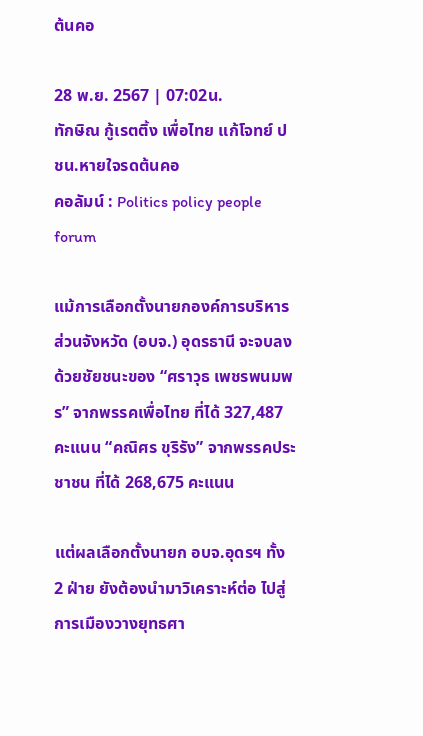ต้นคอ

28 พ.ย. 2567 | 07:02น.
ทักษิณ กู้เรตติ้ง เพื่อไทย แก้โจทย์ ปชน.หายใจรดต้นคอ
คอลัมน์ : Politics policy people forum

แม้การเลือกตั้งนายกองค์การบริหารส่วนจังหวัด (อบจ.) อุดรธานี จะจบลงด้วยชัยชนะของ “ศราวุธ เพชรพนมพร” จากพรรคเพื่อไทย ที่ได้ 327,487 คะแนน “คณิศร ขุริรัง” จากพรรคประชาชน ที่ได้ 268,675 คะแนน

แต่ผลเลือกตั้งนายก อบจ.อุดรฯ ทั้ง 2 ฝ่าย ยังต้องนำมาวิเคราะห์ต่อ ไปสู่การเมืองวางยุทธศา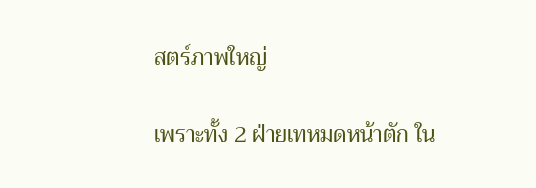สตร์ภาพใหญ่

เพราะทั้ง 2 ฝ่ายเทหมดหน้าตัก ใน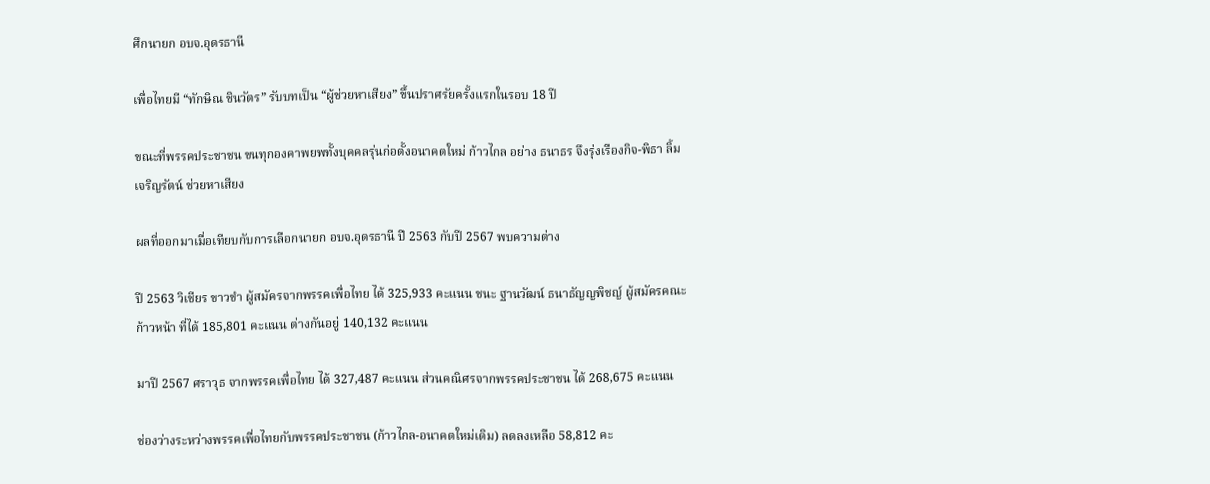ศึกนายก อบจ.อุดรธานี

เพื่อไทยมี “ทักษิณ ชินวัตร” รับบทเป็น “ผู้ช่วยหาเสียง” ขึ้นปราศรัยครั้งแรกในรอบ 18 ปี

ขณะที่พรรคประชาชน ขนทุกองคาพยพทั้งบุคคลรุ่นก่อตั้งอนาคตใหม่ ก้าวไกล อย่าง ธนาธร จึงรุ่งเรืองกิจ-พิธา ลิ้มเจริญรัตน์ ช่วยหาเสียง

ผลที่ออกมาเมื่อเทียบกับการเลือกนายก อบจ.อุดรธานี ปี 2563 กับปี 2567 พบความต่าง

ปี 2563 วิเชียร ขาวขำ ผู้สมัครจากพรรคเพื่อไทย ได้ 325,933 คะแนน ชนะ ฐานวัฒน์ ธนาธัญญพิชญ์ ผู้สมัครคณะก้าวหน้า ที่ได้ 185,801 คะแนน ต่างกันอยู่ 140,132 คะแนน

มาปี 2567 ศราวุธ จากพรรคเพื่อไทย ได้ 327,487 คะแนน ส่วนคณิศรจากพรรคประชาชน ได้ 268,675 คะแนน

ช่องว่างระหว่างพรรคเพื่อไทยกับพรรคประชาชน (ก้าวไกล-อนาคตใหม่เดิม) ลดลงเหลือ 58,812 คะ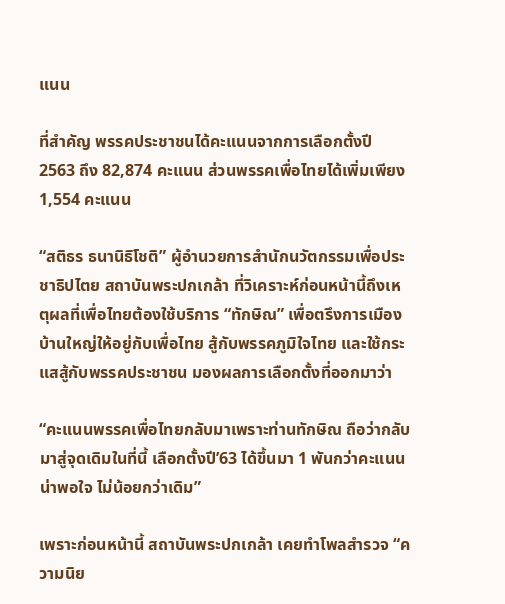แนน

ที่สำคัญ พรรคประชาชนได้คะแนนจากการเลือกตั้งปี 2563 ถึง 82,874 คะแนน ส่วนพรรคเพื่อไทยได้เพิ่มเพียง 1,554 คะแนน

“สติธร ธนานิธิโชติ” ผู้อำนวยการสำนักนวัตกรรมเพื่อประชาธิปไตย สถาบันพระปกเกล้า ที่วิเคราะห์ก่อนหน้านี้ถึงเหตุผลที่เพื่อไทยต้องใช้บริการ “ทักษิณ” เพื่อตรึงการเมืองบ้านใหญ่ให้อยู่กับเพื่อไทย สู้กับพรรคภูมิใจไทย และใช้กระแสสู้กับพรรคประชาชน มองผลการเลือกตั้งที่ออกมาว่า

“คะแนนพรรคเพื่อไทยกลับมาเพราะท่านทักษิณ ถือว่ากลับมาสู่จุดเดิมในที่นี้ เลือกตั้งปี’63 ได้ขึ้นมา 1 พันกว่าคะแนนน่าพอใจ ไม่น้อยกว่าเดิม”

เพราะก่อนหน้านี้ สถาบันพระปกเกล้า เคยทำโพลสำรวจ “ความนิย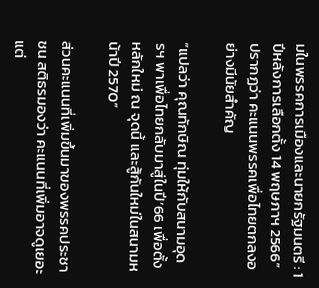มในพรรคการเมืองและนายกรัฐมนตรี : 1 ปีหลังการเลือกตั้ง 14 พฤษภาฯ 2566” ปรากฏว่า คะแนนพรรคเพื่อไทยตกลงอย่างมีนัยสำคัญ

“แปลว่า คุณทักษิณ ทุ่มให้กับสนามอุดรฯ พาเพื่อไทยกลับมาสู่ในปี’66 เพื่อตั้งหลักใหม่ ณ จุดนี้ และสู้กันใหม่ในสนามหน้าปี 2570”

ส่วนคะแนนที่เพิ่มขึ้นมาของพรรคประชาชน สติธรมองว่า คะแนนที่เพิ่มอาจดูเยอะ แต่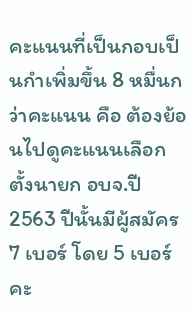คะแนนที่เป็นกอบเป็นกำเพิ่มขึ้น 8 หมื่นกว่าคะแนน คือ ต้องย้อนไปดูคะแนนเลือกตั้งนายก อบจ.ปี 2563 ปีนั้นมีผู้สมัคร 7 เบอร์ โดย 5 เบอร์คะ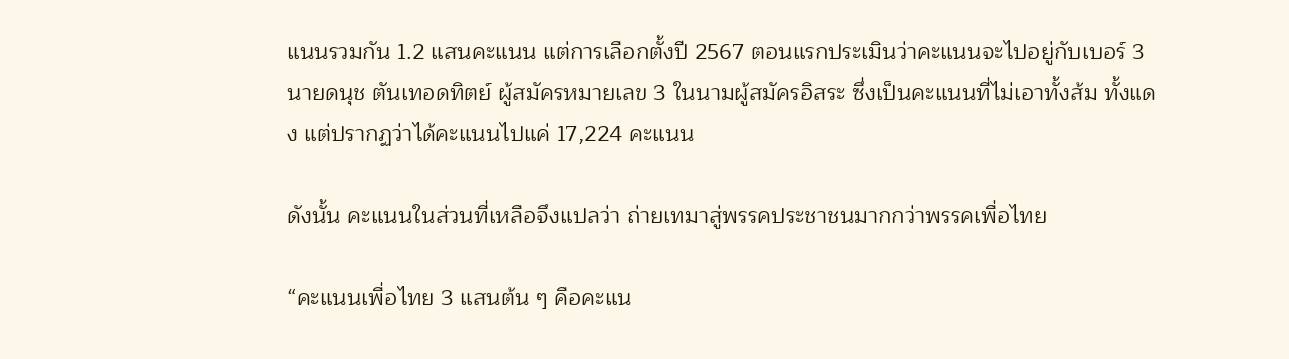แนนรวมกัน 1.2 แสนคะแนน แต่การเลือกตั้งปี 2567 ตอนแรกประเมินว่าคะแนนจะไปอยู่กับเบอร์ 3 นายดนุช ตันเทอดทิตย์ ผู้สมัครหมายเลข 3 ในนามผู้สมัครอิสระ ซึ่งเป็นคะแนนที่ไม่เอาทั้งส้ม ทั้งแดง แต่ปรากฏว่าได้คะแนนไปแค่ 17,224 คะแนน

ดังนั้น คะแนนในส่วนที่เหลือจึงแปลว่า ถ่ายเทมาสู่พรรคประชาชนมากกว่าพรรคเพื่อไทย

“คะแนนเพื่อไทย 3 แสนต้น ๆ คือคะแน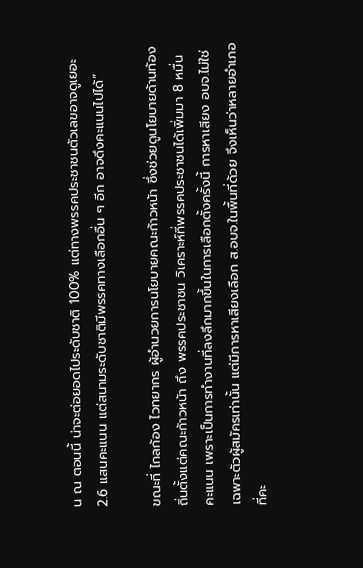น ณ ตอนนี้ น่าจะต่อยอดไประดับชาติ 100% แต่ทางพรรคประชาชนตัวเลขอาจดูเยอะ 2.6 แสนคะแนน แต่สนามระดับชาติมีพรรคทางเลือกอื่น ๆ อีก อาจดึงคะแนนไปได้”

ขณะที่ ไกลก้อง ไวทยากร ผู้อำนวยการนโยบายคณะก้าวหน้า ซึ่งช่วยดูนโยบายด้านท้องถิ่นตั้งแต่คณะก้าวหน้า ถึง พรรคประชาชน วิเคราะห์ที่พรรคประชาชนได้เพิ่มมา 8 หมื่นคะแนน เพราะเป็นการทำงานที่ลงลึกมากขึ้นในการเลือกตั้งครั้งนี้ การหาเสียง อบจ.ไม่ใช่เฉพาะตัวผู้สมัครเท่านั้น แต่มีการหาเสียงเลือก ส.อบจ.ในพื้นที่ด้วย จึงเห็นว่าหลายอำเภอที่คะ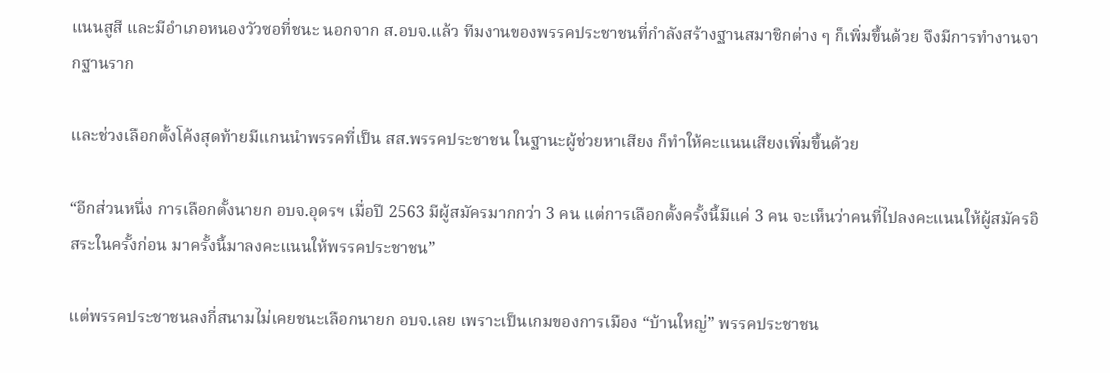แนนสูสี และมีอำเภอหนองวัวซอที่ชนะ นอกจาก ส.อบจ.แล้ว ทีมงานของพรรคประชาชนที่กำลังสร้างฐานสมาชิกต่าง ๆ ก็เพิ่มขึ้นด้วย จึงมีการทำงานจากฐานราก

และช่วงเลือกตั้งโค้งสุดท้ายมีแกนนำพรรคที่เป็น สส.พรรคประชาชน ในฐานะผู้ช่วยหาเสียง ก็ทำให้คะแนนเสียงเพิ่มขึ้นด้วย

“อีกส่วนหนึ่ง การเลือกตั้งนายก อบจ.อุดรฯ เมื่อปี 2563 มีผู้สมัครมากกว่า 3 คน แต่การเลือกตั้งครั้งนี้มีแค่ 3 คน จะเห็นว่าคนที่ไปลงคะแนนให้ผู้สมัครอิสระในครั้งก่อน มาครั้งนี้มาลงคะแนนให้พรรคประชาชน”

แต่พรรคประชาชนลงกี่สนามไม่เคยชนะเลือกนายก อบจ.เลย เพราะเป็นเกมของการเมือง “บ้านใหญ่” พรรคประชาชน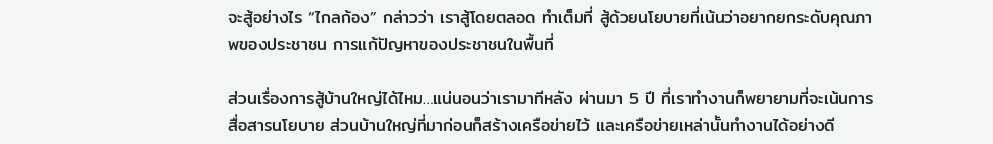จะสู้อย่างไร “ไกลก้อง” กล่าวว่า เราสู้โดยตลอด ทำเต็มที่ สู้ด้วยนโยบายที่เน้นว่าอยากยกระดับคุณภาพของประชาชน การแก้ปัญหาของประชาชนในพื้นที่

ส่วนเรื่องการสู้บ้านใหญ่ได้ไหม…แน่นอนว่าเรามาทีหลัง ผ่านมา 5 ปี ที่เราทำงานก็พยายามที่จะเน้นการสื่อสารนโยบาย ส่วนบ้านใหญ่ที่มาก่อนก็สร้างเครือข่ายไว้ และเครือข่ายเหล่านั้นทำงานได้อย่างดี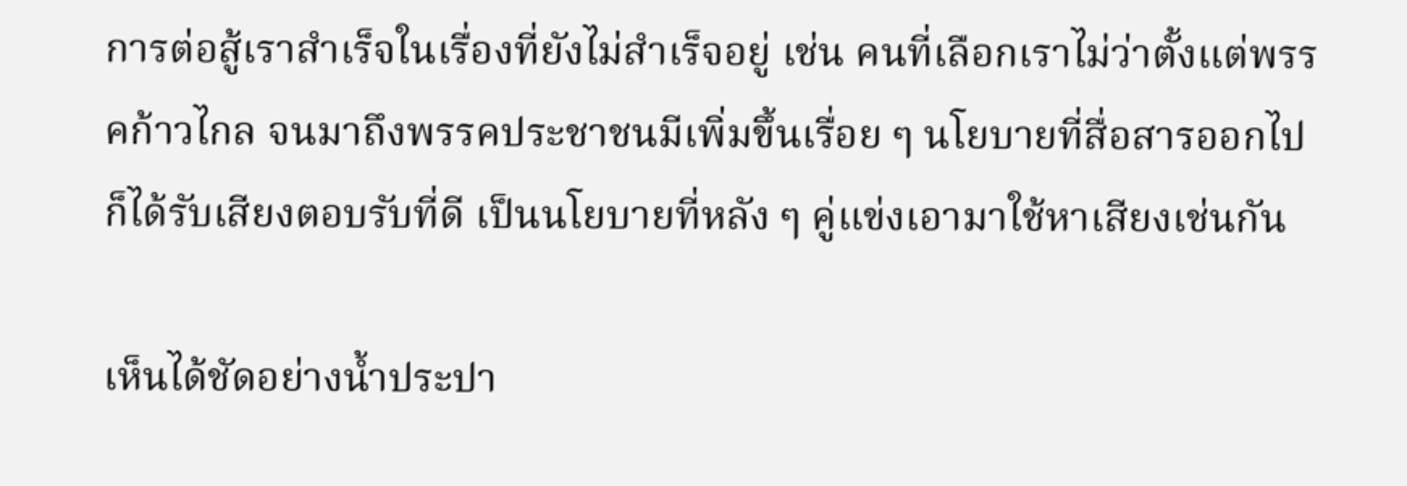การต่อสู้เราสำเร็จในเรื่องที่ยังไม่สำเร็จอยู่ เช่น คนที่เลือกเราไม่ว่าตั้งแต่พรรคก้าวไกล จนมาถึงพรรคประชาชนมีเพิ่มขึ้นเรื่อย ๆ นโยบายที่สื่อสารออกไปก็ได้รับเสียงตอบรับที่ดี เป็นนโยบายที่หลัง ๆ คู่แข่งเอามาใช้หาเสียงเช่นกัน

เห็นได้ชัดอย่างน้ำประปา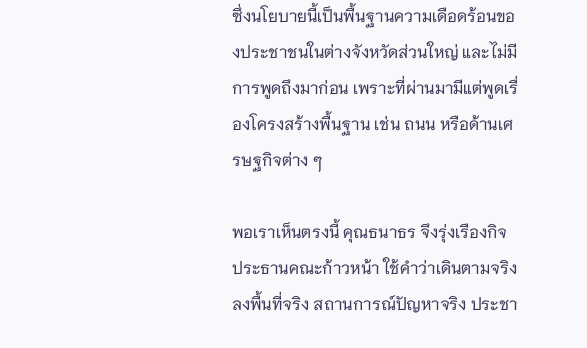ซึ่งนโยบายนี้เป็นพื้นฐานความเดือดร้อนของประชาชนในต่างจังหวัดส่วนใหญ่ และไม่มีการพูดถึงมาก่อน เพราะที่ผ่านมามีแต่พูดเรื่องโครงสร้างพื้นฐาน เช่น ถนน หรือด้านเศรษฐกิจต่าง ๆ

พอเราเห็นตรงนี้ คุณธนาธร จึงรุ่งเรืองกิจ ประธานคณะก้าวหน้า ใช้คำว่าเดินตามจริง ลงพื้นที่จริง สถานการณ์ปัญหาจริง ประชา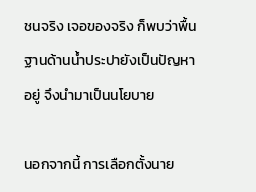ชนจริง เจอของจริง ก็พบว่าพื้นฐานด้านน้ำประปายังเป็นปัญหาอยู่ จึงนำมาเป็นนโยบาย

นอกจากนี้ การเลือกตั้งนาย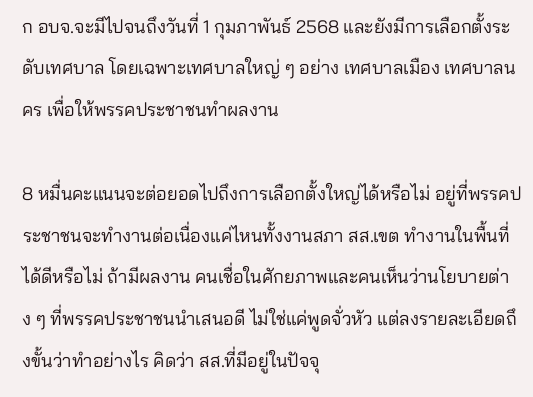ก อบจ.จะมีไปจนถึงวันที่ 1 กุมภาพันธ์ 2568 และยังมีการเลือกตั้งระดับเทศบาล โดยเฉพาะเทศบาลใหญ่ ๆ อย่าง เทศบาลเมือง เทศบาลนคร เพื่อให้พรรคประชาชนทำผลงาน

8 หมื่นคะแนนจะต่อยอดไปถึงการเลือกตั้งใหญ่ได้หรือไม่ อยู่ที่พรรคประชาชนจะทำงานต่อเนื่องแค่ไหนทั้งงานสภา สส.เขต ทำงานในพื้นที่ได้ดีหรือไม่ ถ้ามีผลงาน คนเชื่อในศักยภาพและคนเห็นว่านโยบายต่าง ๆ ที่พรรคประชาชนนำเสนอดี ไม่ใช่แค่พูดจั่วหัว แต่ลงรายละเอียดถึงขั้นว่าทำอย่างไร คิดว่า สส.ที่มีอยู่ในปัจจุ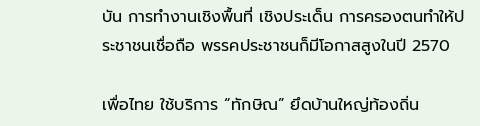บัน การทำงานเชิงพื้นที่ เชิงประเด็น การครองตนทำให้ประชาชนเชื่อถือ พรรคประชาชนก็มีโอกาสสูงในปี 2570

เพื่อไทย ใช้บริการ “ทักษิณ” ยึดบ้านใหญ่ท้องถิ่น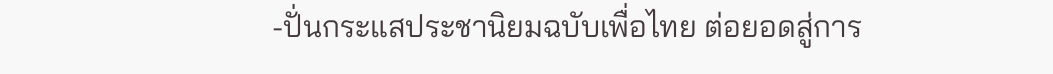-ปั่นกระแสประชานิยมฉบับเพื่อไทย ต่อยอดสู่การ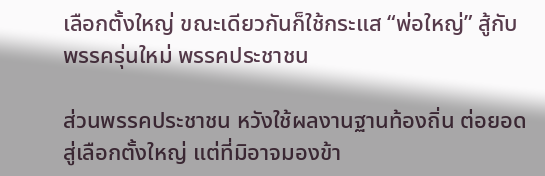เลือกตั้งใหญ่ ขณะเดียวกันก็ใช้กระแส “พ่อใหญ่” สู้กับพรรครุ่นใหม่ พรรคประชาชน

ส่วนพรรคประชาชน หวังใช้ผลงานฐานท้องถิ่น ต่อยอดสู่เลือกตั้งใหญ่ แต่ที่มิอาจมองข้า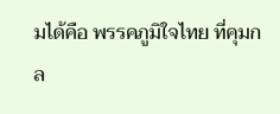มได้คือ พรรคภูมิใจไทย ที่คุมกล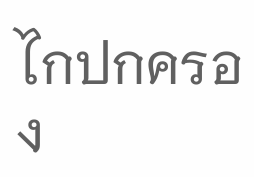ไกปกครอง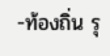-ท้องถิ่น รุ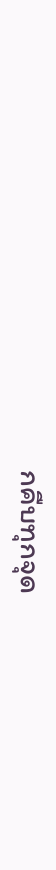กคืบทุกจุด